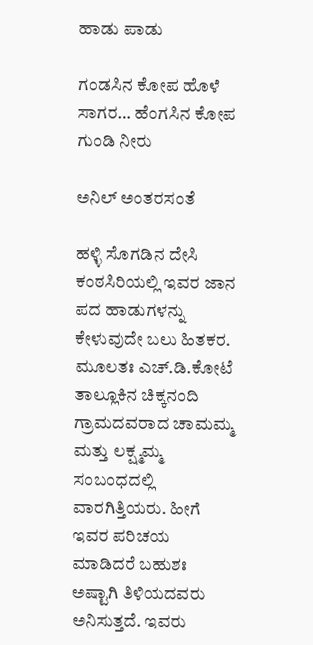ಹಾಡು ಪಾಡು

ಗಂಡಸಿನ ಕೋಪ ಹೊಳೆ ಸಾಗರ… ಹೆಂಗಸಿನ ಕೋಪ ಗುಂಡಿ ನೀರು

ಅನಿಲ್ ಅಂತರಸಂತೆ

ಹಳ್ಳಿ ಸೊಗಡಿನ ದೇಸಿ ಕಂಠಸಿರಿಯಲ್ಲಿ ಇವರ ಜಾನ ಪದ ಹಾಡುಗಳನ್ನು ಕೇಳುವುದೇ ಬಲು ಹಿತಕರ. ಮೂಲತಃ ಎಚ್.ಡಿ.ಕೋಟೆ ತಾಲ್ಲೂಕಿನ ಚಿಕ್ಕನಂದಿ ಗ್ರಾಮದವರಾದ ಚಾಮಮ್ಮ ಮತ್ತು ಲಕ್ಷ್ಮಮ್ಮ ಸಂಬಂಧದಲ್ಲಿ ವಾರಗಿತ್ತಿಯರು. ಹೀಗೆ ಇವರ ಪರಿಚಯ ಮಾಡಿದರೆ ಬಹುಶಃ ಅಷ್ಟಾಗಿ ತಿಳಿಯದವರು ಅನಿಸುತ್ತದೆ. ಇವರು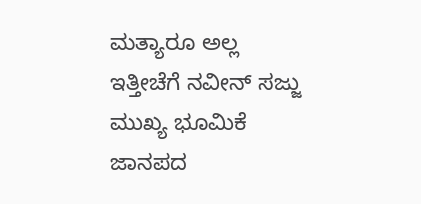ಮತ್ಯಾರೂ ಅಲ್ಲ ಇತ್ತೀಚೆಗೆ ನವೀನ್ ಸಜ್ಜು ಮುಖ್ಯ ಭೂಮಿಕೆ ಜಾನಪದ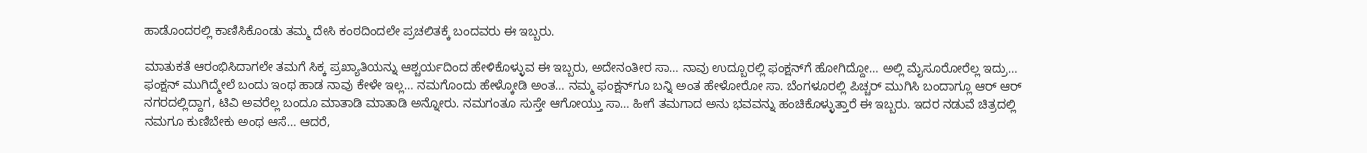ಹಾಡೊಂದರಲ್ಲಿ ಕಾಣಿಸಿಕೊಂಡು ತಮ್ಮ ದೇಸಿ ಕಂಠದಿಂದಲೇ ಪ್ರಚಲಿತಕ್ಕೆ ಬಂದವರು ಈ ಇಬ್ಬರು.

ಮಾತುಕತೆ ಆರಂಭಿಸಿದಾಗಲೇ ತಮಗೆ ಸಿಕ್ಕ ಪ್ರಖ್ಯಾತಿಯನ್ನು ಆಶ್ಚರ್ಯದಿಂದ ಹೇಳಿಕೊಳ್ಳುವ ಈ ಇಬ್ಬರು, ಅದೇನಂತೀರ ಸಾ… ನಾವು ಉದ್ಬೂರಲ್ಲಿ ಫಂಕ್ಷನ್‌ಗೆ ಹೋಗಿದ್ದೋ… ಅಲ್ಲಿ ಮೈಸೂರೋರೆಲ್ಲ ಇದ್ರು… ಫಂಕ್ಷನ್ ಮುಗಿದ್ಮೇಲೆ ಬಂದು ಇಂಥ ಹಾಡ ನಾವು ಕೇಳೇ ಇಲ್ಲ… ನಮಗೊಂದು ಹೇಳ್ಕೋಡಿ ಅಂತ… ನಮ್ಮ ಫಂಕ್ಷನ್‌ಗೂ ಬನ್ನಿ ಅಂತ ಹೇಳೋರೋ ಸಾ. ಬೆಂಗಳೂರಲ್ಲಿ ಪಿಚ್ಚರ್ ಮುಗಿಸಿ ಬಂದಾಗ್ಲೂ ಆರ್ ಆರ್ ನಗರದಲ್ಲಿದ್ದಾಗ, ಟಿವಿ ಅವರೆಲ್ಲ ಬಂದೂ ಮಾತಾಡಿ ಮಾತಾಡಿ ಅನ್ನೋರು. ನಮಗಂತೂ ಸುಸ್ತೇ ಆಗೋಯ್ತು ಸಾ… ಹೀಗೆ ತಮಗಾದ ಅನು ಭವವನ್ನು ಹಂಚಿಕೊಳ್ಳುತ್ತಾರೆ ಈ ಇಬ್ಬರು. ಇದರ ನಡುವೆ ಚಿತ್ರದಲ್ಲಿ ನಮಗೂ ಕುಣಿಬೇಕು ಅಂಥ ಆಸೆ… ಆದರೆ,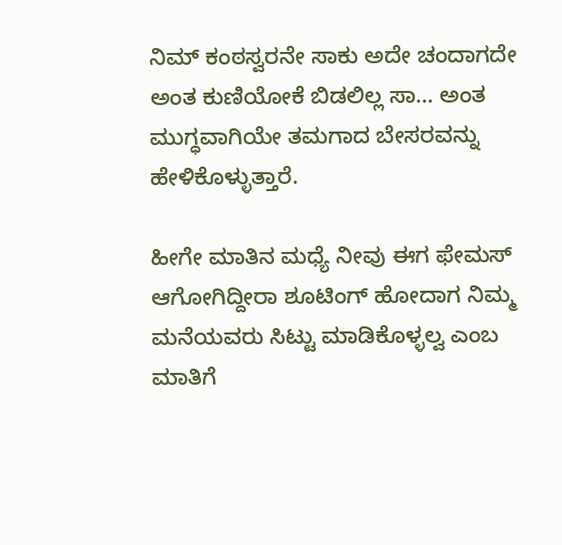ನಿಮ್ ಕಂಠಸ್ವರನೇ ಸಾಕು ಅದೇ ಚಂದಾಗದೇ ಅಂತ ಕುಣಿಯೋಕೆ ಬಿಡಲಿಲ್ಲ ಸಾ… ಅಂತ ಮುಗ್ಧವಾಗಿಯೇ ತಮಗಾದ ಬೇಸರವನ್ನು ಹೇಳಿಕೊಳ್ಳುತ್ತಾರೆ.

ಹೀಗೇ ಮಾತಿನ ಮಧ್ಯೆ ನೀವು ಈಗ ಫೇಮಸ್ ಆಗೋಗಿದ್ದೀರಾ ಶೂಟಿಂಗ್ ಹೋದಾಗ ನಿಮ್ಮ ಮನೆಯವರು ಸಿಟ್ಟು ಮಾಡಿಕೊಳ್ಳಲ್ವ ಎಂಬ ಮಾತಿಗೆ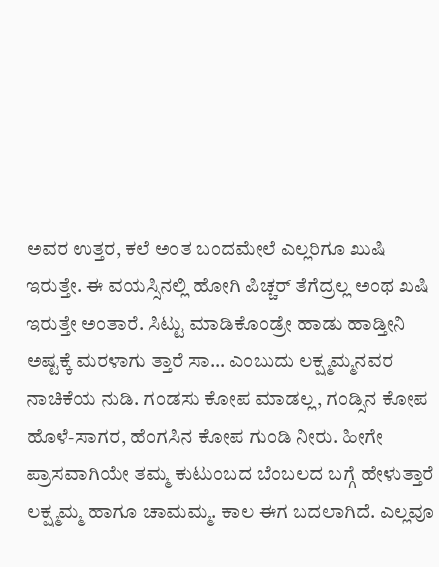ಅವರ ಉತ್ತರ, ಕಲೆ ಅಂತ ಬಂದಮೇಲೆ ಎಲ್ಲರಿಗೂ ಖುಷಿ ಇರುತ್ತೇ. ಈ ವಯಸ್ಸಿನಲ್ಲಿ ಹೋಗಿ ಪಿಚ್ಚರ್ ತೆಗೆದ್ರಲ್ಲ ಅಂಥ ಖಷಿ ಇರುತ್ತೇ ಅಂತಾರೆ. ಸಿಟ್ಟು ಮಾಡಿಕೊಂಡ್ರೇ ಹಾಡು ಹಾಡ್ತೀನಿ ಅಷ್ಟಕ್ಕೆ ಮರಳಾಗು ತ್ತಾರೆ ಸಾ… ಎಂಬುದು ಲಕ್ಷ್ಮಮ್ಮನವರ ನಾಚಿಕೆಯ ನುಡಿ. ಗಂಡಸು ಕೋಪ ಮಾಡಲ್ಲ, ಗಂಡ್ಸಿನ ಕೋಪ ಹೊಳೆ-ಸಾಗರ, ಹೆಂಗಸಿನ ಕೋಪ ಗುಂಡಿ ನೀರು. ಹೀಗೇ ಪ್ರಾಸವಾಗಿಯೇ ತಮ್ಮ ಕುಟುಂಬದ ಬೆಂಬಲದ ಬಗ್ಗೆ ಹೇಳುತ್ತಾರೆ ಲಕ್ಷ್ಮಮ್ಮ ಹಾಗೂ ಚಾಮಮ್ಮ. ಕಾಲ ಈಗ ಬದಲಾಗಿದೆ. ಎಲ್ಲವೂ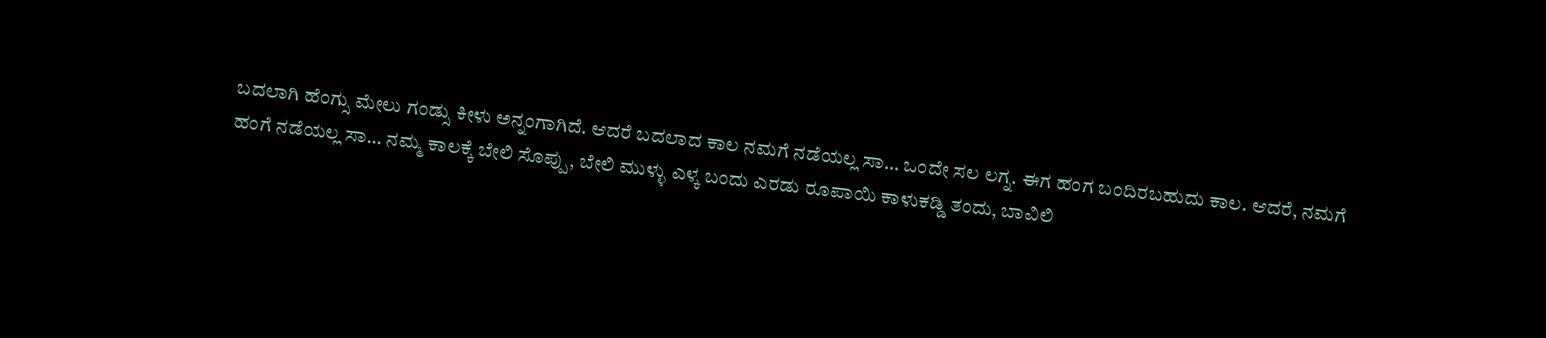ಬದಲಾಗಿ ಹೆಂಗ್ಸು ಮೇಲು ಗಂಡ್ಸು ಕೀಳು ಅನ್ನಂಗಾಗಿದೆ. ಆದರೆ ಬದಲಾದ ಕಾಲ ನಮಗೆ ನಡೆಯಲ್ಲ ಸಾ… ಒಂದೇ ಸಲ ಲಗ್ನ. ಈಗ ಹಂಗ ಬಂದಿರಬಹುದು ಕಾಲ. ಆದರೆ, ನಮಗೆ ಹಂಗೆ ನಡೆಯಲ್ಲ ಸಾ… ನಮ್ಮ ಕಾಲಕ್ಕೆ ಬೇಲಿ ಸೊಪ್ಪು, ಬೇಲಿ ಮುಳ್ಳು ಎಳ್ಕ ಬಂದು ಎರಡು ರೂಪಾಯಿ ಕಾಳುಕಡ್ಡಿ ತಂದು, ಬಾವಿಲಿ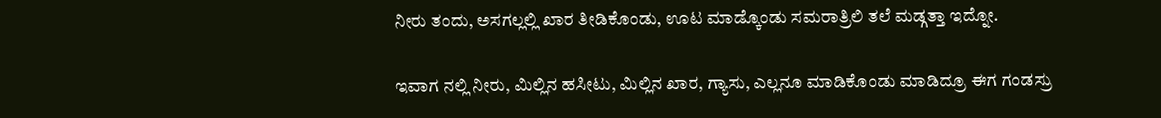ನೀರು ತಂದು, ಅಸಗಲ್ಲಲ್ಲಿ ಖಾರ ತೀಡಿಕೊಂಡು, ಊಟ ಮಾಡ್ಕೊಂಡು ಸಮರಾತ್ರಿಲಿ ತಲೆ ಮಡ್ಗತ್ತಾ ಇದ್ನೋ.

ಇವಾಗ ನಲ್ಲಿ ನೀರು, ಮಿಲ್ಲಿನ ಹಸೀಟು, ಮಿಲ್ಲಿನ ಖಾರ, ಗ್ಯಾಸು, ಎಲ್ಲನೂ ಮಾಡಿಕೊಂಡು ಮಾಡಿದ್ರೂ ಈಗ ಗಂಡಸ್ರು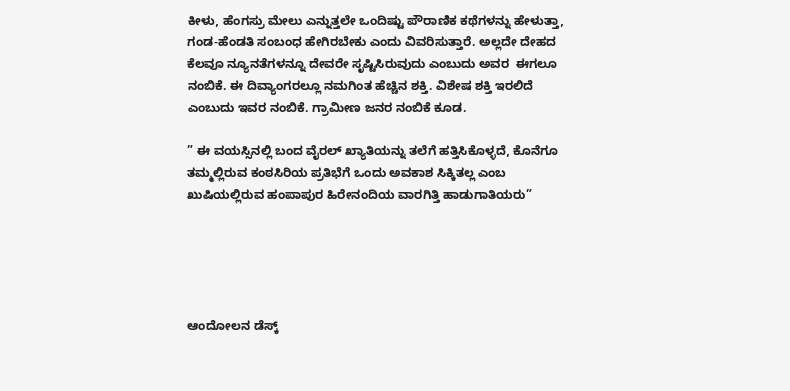ಕೀಳು, ಹೆಂಗಸ್ರು ಮೇಲು ಎನ್ನುತ್ತಲೇ ಒಂದಿಷ್ಟು ಪೌರಾಣಿಕ ಕಥೆಗಳನ್ನು ಹೇಳುತ್ತಾ, ಗಂಡ-ಹೆಂಡತಿ ಸಂಬಂಧ ಹೇಗಿರಬೇಕು ಎಂದು ವಿವರಿಸುತ್ತಾರೆ. ಅಲ್ಲದೇ ದೇಹದ ಕೆಲವೂ ನ್ಯೂನತೆಗಳನ್ನೂ ದೇವರೇ ಸೃಷ್ಟಿಸಿರುವುದು ಎಂಬುದು ಅವರ  ಈಗಲೂ ನಂಬಿಕೆ. ಈ ದಿವ್ಯಾಂಗರಲ್ಲೂ ನಮಗಿಂತ ಹೆಚ್ಚಿನ ಶಕ್ತಿ. ವಿಶೇಷ ಶಕ್ತಿ ಇರಲಿದೆ ಎಂಬುದು ಇವರ ನಂಬಿಕೆ. ಗ್ರಾಮೀಣ ಜನರ ನಂಬಿಕೆ ಕೂಡ.

” ಈ ವಯಸ್ಸಿನಲ್ಲಿ ಬಂದ ವೈರಲ್ ಖ್ಯಾತಿಯನ್ನು ತಲೆಗೆ ಹತ್ತಿಸಿಕೊಳ್ಳದೆ, ಕೊನೆಗೂ ತಮ್ಮಲ್ಲಿರುವ ಕಂಠಸಿರಿಯ ಪ್ರತಿಭೆಗೆ ಒಂದು ಅವಕಾಶ ಸಿಕ್ಕಿತಲ್ಲ ಎಂಬ ಖುಷಿಯಲ್ಲಿರುವ ಹಂಪಾಪುರ ಹಿರೇನಂದಿಯ ವಾರಗಿತ್ತಿ ಹಾಡುಗಾತಿಯರು”





ಆಂದೋಲನ ಡೆಸ್ಕ್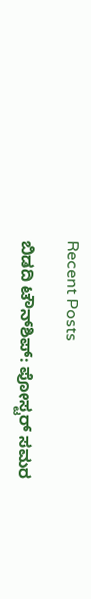Recent Posts

ಬಿಡದಿ ಟೌನ್‌ಶಿಪ್: ಪೋಸ್ಟರ್ ಸಮರ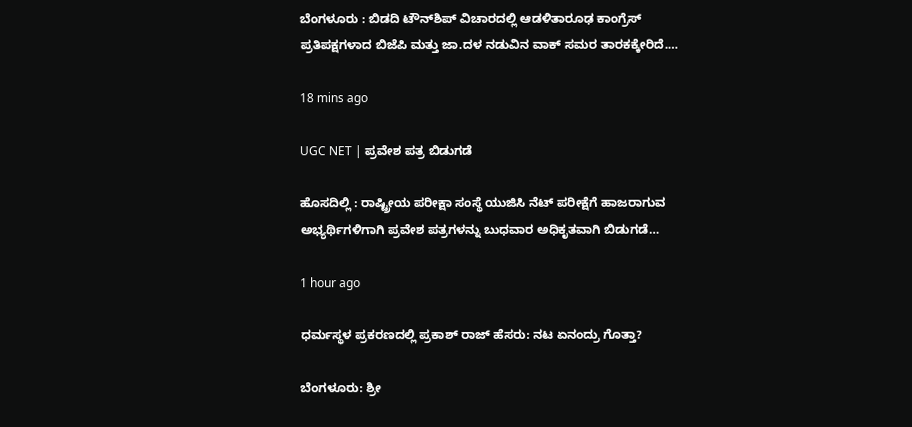ಬೆಂಗಳೂರು : ಬಿಡದಿ ಟೌನ್‌ಶಿಪ್ ವಿಚಾರದಲ್ಲಿ ಆಡಳಿತಾರೂಢ ಕಾಂಗ್ರೆಸ್ ಪ್ರತಿಪಕ್ಷಗಳಾದ ಬಿಜೆಪಿ ಮತ್ತು ಜಾ.ದಳ ನಡುವಿನ ವಾಕ್ ಸಮರ ತಾರಕಕ್ಕೇರಿದೆ.…

18 mins ago

UGC NET | ಪ್ರವೇಶ ಪತ್ರ ಬಿಡುಗಡೆ

ಹೊಸದಿಲ್ಲಿ : ರಾಷ್ಟ್ರೀಯ ಪರೀಕ್ಷಾ ಸಂಸ್ಥೆ ಯುಜಿಸಿ ನೆಟ್ ಪರೀಕ್ಷೆಗೆ ಹಾಜರಾಗುವ ಅಭ್ಯರ್ಥಿಗಳಿಗಾಗಿ ಪ್ರವೇಶ ಪತ್ರಗಳನ್ನು ಬುಧವಾರ ಅಧಿಕೃತವಾಗಿ ಬಿಡುಗಡೆ…

1 hour ago

ಧರ್ಮಸ್ಥಳ ಪ್ರಕರಣದಲ್ಲಿ ಪ್ರಕಾಶ್‌ ರಾಜ್‌ ಹೆಸರು: ನಟ ಏನಂದ್ರು ಗೊತ್ತಾ?

ಬೆಂಗಳೂರು: ಶ್ರೀ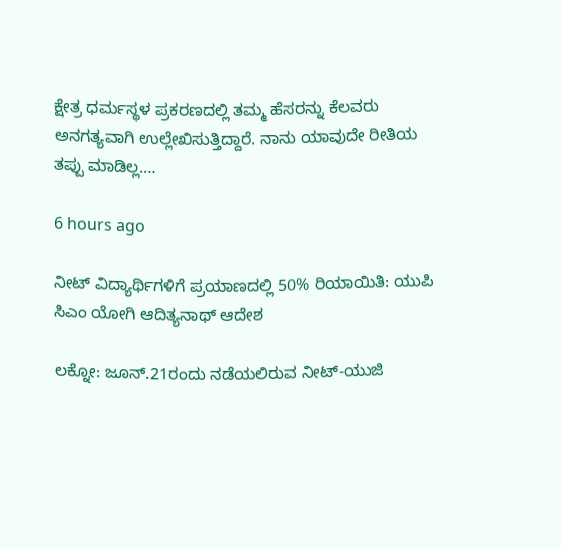ಕ್ಷೇತ್ರ ಧರ್ಮಸ್ಥಳ ಪ್ರಕರಣದಲ್ಲಿ ತಮ್ಮ ಹೆಸರನ್ನು ಕೆಲವರು ಅನಗತ್ಯವಾಗಿ ಉಲ್ಲೇಖಿಸುತ್ತಿದ್ದಾರೆ. ನಾನು ಯಾವುದೇ ರೀತಿಯ ತಪ್ಪು ಮಾಡಿಲ್ಲ.…

6 hours ago

ನೀಟ್‌ ವಿದ್ಯಾರ್ಥಿಗಳಿಗೆ ಪ್ರಯಾಣದಲ್ಲಿ 50% ರಿಯಾಯಿತಿ: ಯುಪಿ ಸಿಎಂ ಯೋಗಿ ಆದಿತ್ಯನಾಥ್‌ ಆದೇಶ

ಲಕ್ನೋ: ಜೂನ್.21ರಂದು ನಡೆಯಲಿರುವ ನೀಟ್-ಯುಜಿ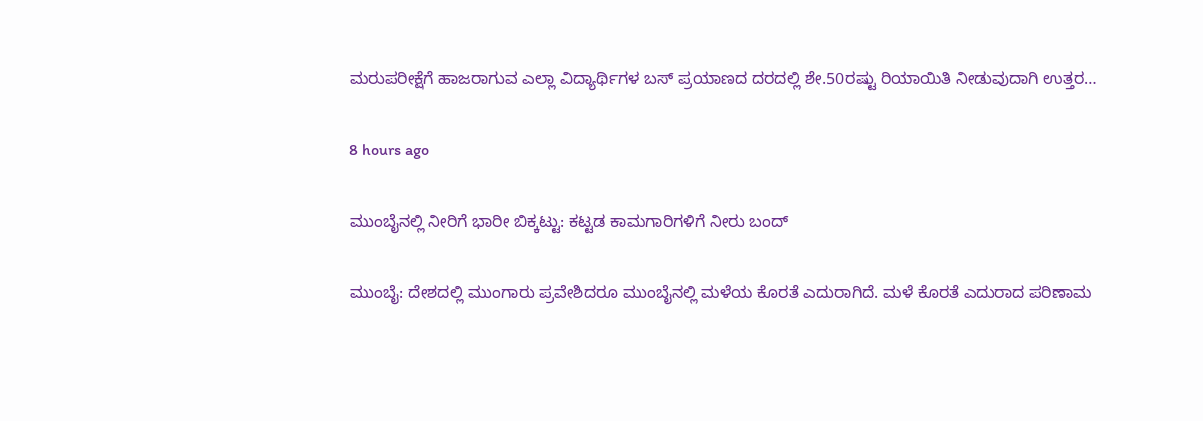ಮರುಪರೀಕ್ಷೆಗೆ ಹಾಜರಾಗುವ ಎಲ್ಲಾ ವಿದ್ಯಾರ್ಥಿಗಳ ಬಸ್‌ ಪ್ರಯಾಣದ ದರದಲ್ಲಿ ಶೇ.50ರಷ್ಟು ರಿಯಾಯಿತಿ ನೀಡುವುದಾಗಿ ಉತ್ತರ…

8 hours ago

ಮುಂಬೈನಲ್ಲಿ ನೀರಿಗೆ ಭಾರೀ ಬಿಕ್ಕಟ್ಟು: ಕಟ್ಟಡ ಕಾಮಗಾರಿಗಳಿಗೆ ನೀರು ಬಂದ್‌

ಮುಂಬೈ: ದೇಶದಲ್ಲಿ ಮುಂಗಾರು ಪ್ರವೇಶಿದರೂ ಮುಂಬೈನಲ್ಲಿ ಮಳೆಯ ಕೊರತೆ ಎದುರಾಗಿದೆ. ಮಳೆ ಕೊರತೆ ಎದುರಾದ ಪರಿಣಾಮ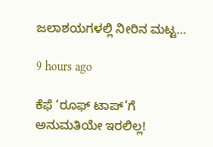ಜಲಾಶಯಗಳಲ್ಲಿ ನೀರಿನ ಮಟ್ಟ…

9 hours ago

ಕೆಫೆ ‘ರೂಫ್ ಟಾಪ್’ಗೆ ಅನುಮತಿಯೇ ಇರಲಿಲ್ಲ!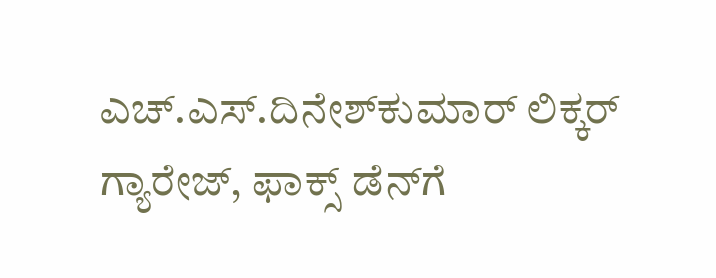ಎಚ್.ಎಸ್.ದಿನೇಶ್‌ಕುಮಾರ್ ಲಿಕ್ಕರ್ ಗ್ಯಾರೇಜ್, ಫಾಕ್ಸ್ ಡೆನ್‌ಗೆ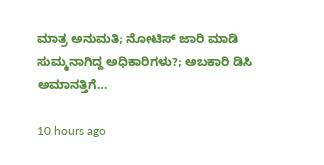ಮಾತ್ರ ಅನುಮತಿ; ನೋಟಿಸ್ ಜಾರಿ ಮಾಡಿ ಸುಮ್ಮನಾಗಿದ್ದ ಅಧಿಕಾರಿಗಳು?; ಅಬಕಾರಿ ಡಿಸಿ ಅಮಾನತ್ತಿಗೆ…

10 hours ago